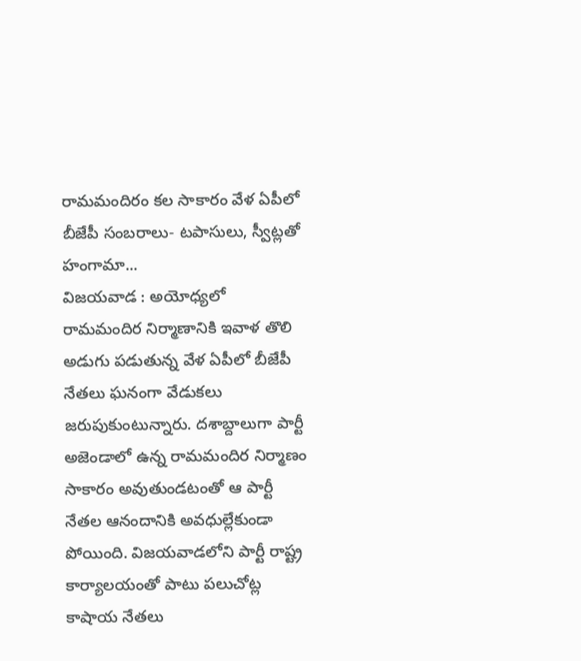రామమందిరం కల సాకారం వేళ ఏపీలో బీజేపీ సంబరాలు- టపాసులు, స్వీట్లతో హంగామా...
విజయవాడ : అయోధ్యలో రామమందిర నిర్మాణానికి ఇవాళ తొలి అడుగు పడుతున్న వేళ ఏపీలో బీజేపీ నేతలు ఘనంగా వేడుకలు జరుపుకుంటున్నారు. దశాబ్దాలుగా పార్టీ అజెండాలో ఉన్న రామమందిర నిర్మాణం సాకారం అవుతుండటంతో ఆ పార్టీ నేతల ఆనందానికి అవధుల్లేకుండా పోయింది. విజయవాడలోని పార్టీ రాష్ట్ర కార్యాలయంతో పాటు పలుచోట్ల కాషాయ నేతలు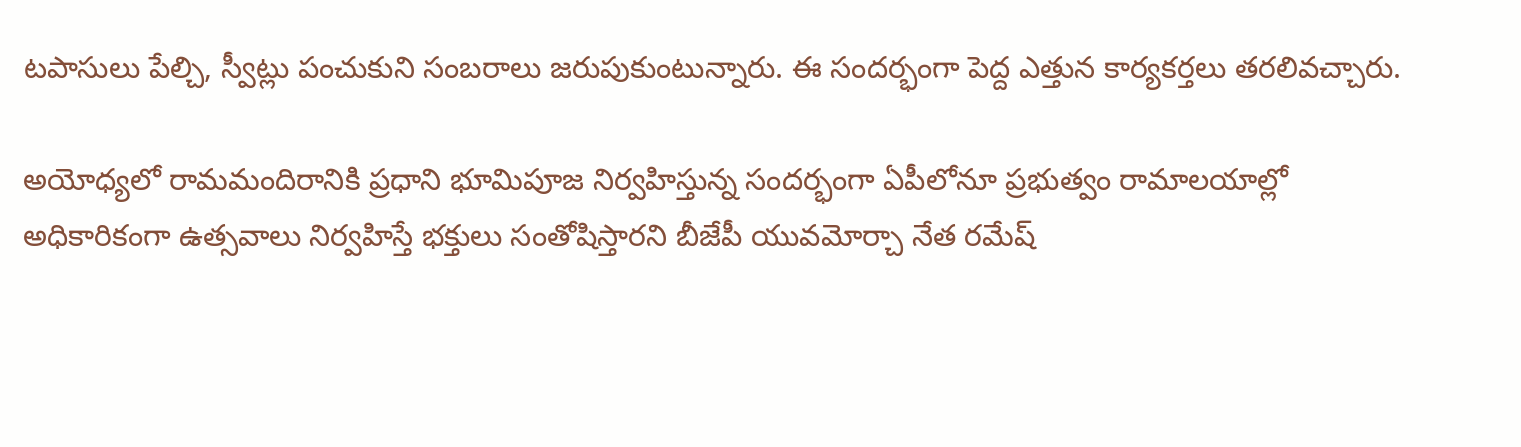టపాసులు పేల్చి, స్వీట్లు పంచుకుని సంబరాలు జరుపుకుంటున్నారు. ఈ సందర్భంగా పెద్ద ఎత్తున కార్యకర్తలు తరలివచ్చారు.

అయోధ్యలో రామమందిరానికి ప్రధాని భూమిపూజ నిర్వహిస్తున్న సందర్భంగా ఏపీలోనూ ప్రభుత్వం రామాలయాల్లో అధికారికంగా ఉత్సవాలు నిర్వహిస్తే భక్తులు సంతోషిస్తారని బీజేపీ యువమోర్చా నేత రమేష్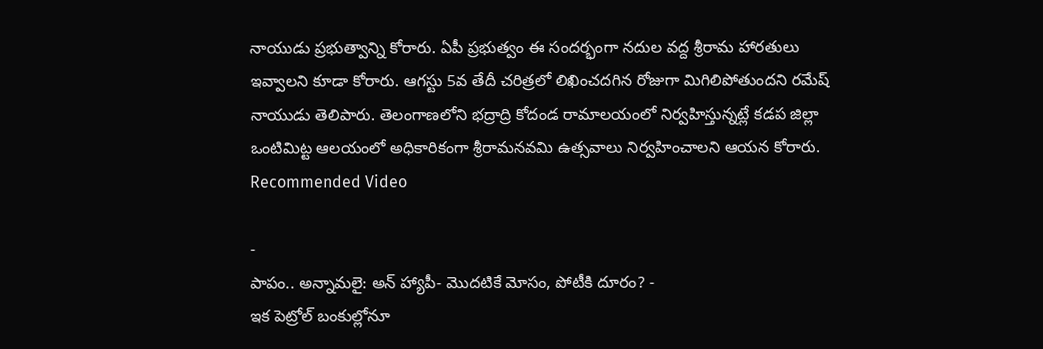నాయుడు ప్రభుత్వాన్ని కోరారు. ఏపీ ప్రభుత్వం ఈ సందర్భంగా నదుల వద్ద శ్రీరామ హారతులు ఇవ్వాలని కూడా కోరారు. ఆగస్టు 5వ తేదీ చరిత్రలో లిఖించదగిన రోజుగా మిగిలిపోతుందని రమేష్ నాయుడు తెలిపారు. తెలంగాణలోని భద్రాద్రి కోదండ రామాలయంలో నిర్వహిస్తున్నట్లే కడప జిల్లా ఒంటిమిట్ట ఆలయంలో అధికారికంగా శ్రీరామనవమి ఉత్సవాలు నిర్వహించాలని ఆయన కోరారు.
Recommended Video

-
పాపం.. అన్నామలై: అన్ హ్యాపీ- మొదటికే మోసం, పోటీకి దూరం? -
ఇక పెట్రోల్ బంకుల్లోనూ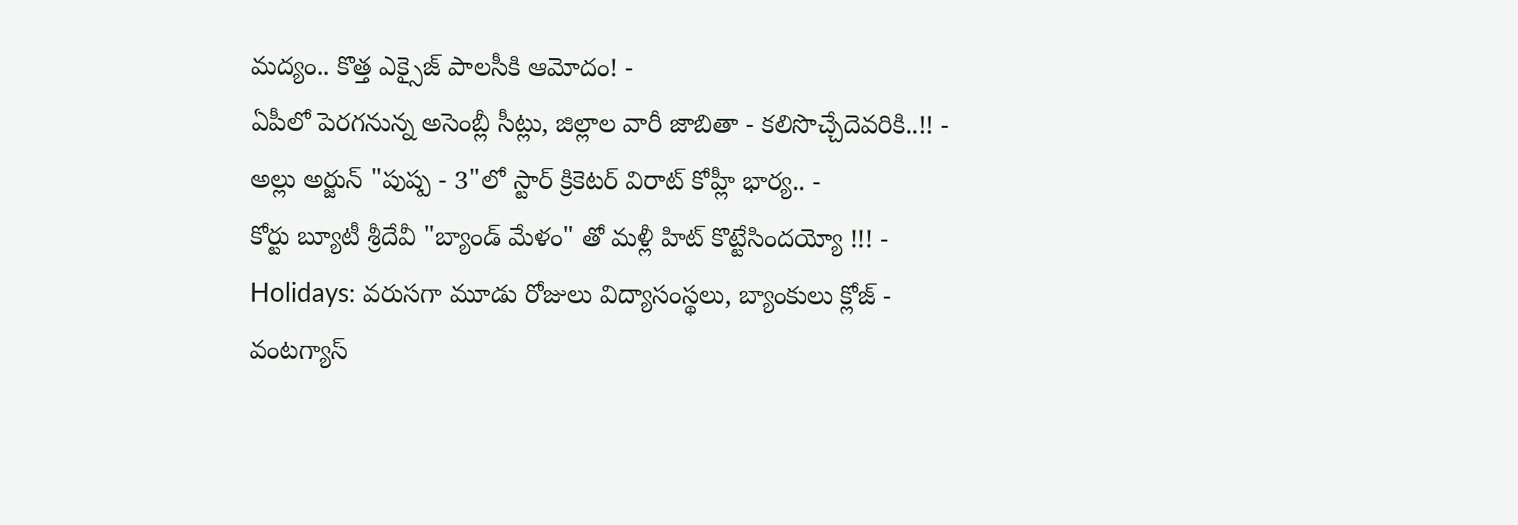మద్యం.. కొత్త ఎక్సైజ్ పాలసీకి ఆమోదం! -
ఏపీలో పెరగనున్న అసెంబ్లీ సీట్లు, జిల్లాల వారీ జాబితా - కలిసొచ్చేదెవరికి..!! -
అల్లు అర్జున్ "పుష్ప - 3"లో స్టార్ క్రికెటర్ విరాట్ కోహ్లీ భార్య.. -
కోర్టు బ్యూటీ శ్రీదేవీ "బ్యాండ్ మేళం" తో మళ్లీ హిట్ కొట్టేసిందయ్యో !!! -
Holidays: వరుసగా మూడు రోజులు విద్యాసంస్థలు, బ్యాంకులు క్లోజ్ -
వంటగ్యాస్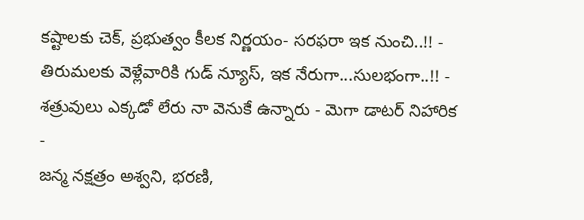కష్టాలకు చెక్, ప్రభుత్వం కీలక నిర్ణయం- సరఫరా ఇక నుంచి..!! -
తిరుమలకు వెళ్లేవారికి గుడ్ న్యూస్, ఇక నేరుగా...సులభంగా..!! -
శత్రువులు ఎక్కడో లేరు నా వెనుకే ఉన్నారు - మెగా డాటర్ నిహారిక -
జన్మ నక్షత్రం అశ్వని, భరణి,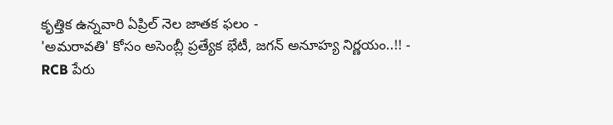కృత్తిక ఉన్నవారి ఏప్రిల్ నెల జాతక ఫలం -
'అమరావతి' కోసం అసెంబ్లీ ప్రత్యేక భేటీ, జగన్ అనూహ్య నిర్ణయం..!! -
RCB పేరు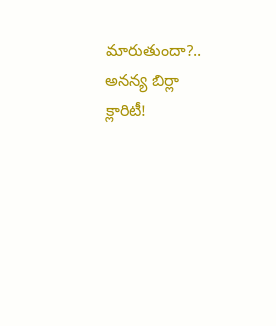మారుతుందా?.. అనన్య బిర్లా క్లారిటీ!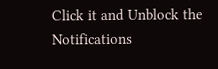Click it and Unblock the Notifications